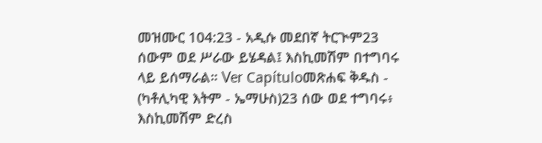መዝሙር 104:23 - አዲሱ መደበኛ ትርጒም23 ሰውም ወደ ሥራው ይሄዳል፤ እስኪመሽም በተግባሩ ላይ ይሰማራል። Ver Capítuloመጽሐፍ ቅዱስ - (ካቶሊካዊ እትም - ኤማሁስ)23 ሰው ወደ ተግባሩ፥ እስኪመሽም ድረስ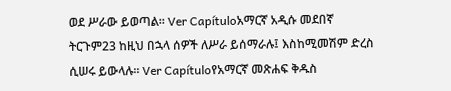ወደ ሥራው ይወጣል። Ver Capítuloአማርኛ አዲሱ መደበኛ ትርጉም23 ከዚህ በኋላ ሰዎች ለሥራ ይሰማራሉ፤ እስከሚመሽም ድረስ ሲሠሩ ይውላሉ። Ver Capítuloየአማርኛ መጽሐፍ ቅዱስ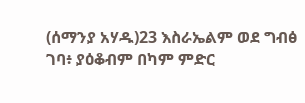(ሰማንያ አሃዱ)23 እስራኤልም ወደ ግብፅ ገባ፥ ያዕቆብም በካም ምድር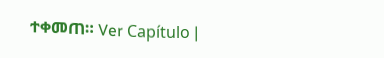ተቀመጠ። Ver Capítulo |